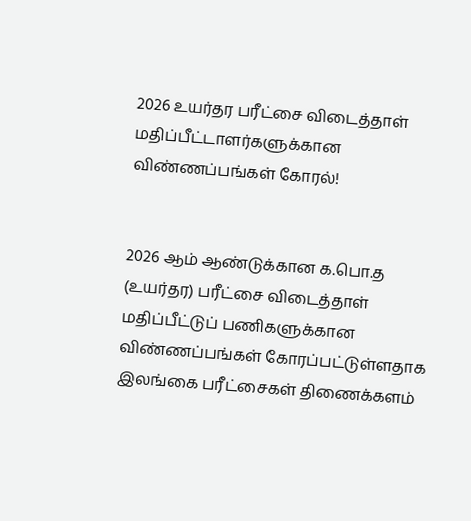2026 உயர்தர பரீட்சை விடைத்தாள் மதிப்பீட்டாளர்களுக்கான விண்ணப்பங்கள் கோரல்!


2026 ஆம் ஆண்டுக்கான க.பொ.த (உயர்தர) பரீட்சை விடைத்தாள் மதிப்பீட்டுப் பணிகளுக்கான விண்ணப்பங்கள் கோரப்பட்டுள்ளதாக இலங்கை பரீட்சைகள் திணைக்களம்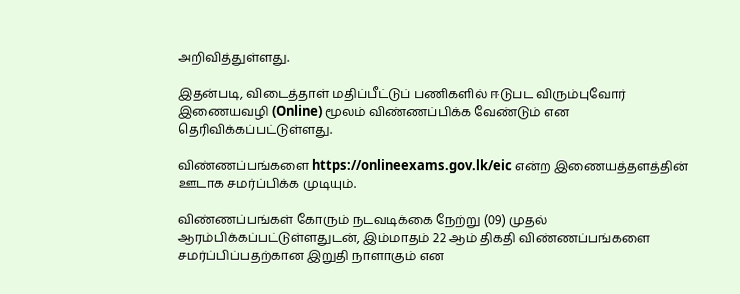அறிவித்துள்ளது.

இதன்படி, விடைத்தாள் மதிப்பீட்டுப் பணிகளில் ஈடுபட விரும்புவோர் இணையவழி (Online) மூலம் விண்ணப்பிக்க வேண்டும் என தெரிவிக்கப்பட்டுள்ளது.

விண்ணப்பங்களை https://onlineexams.gov.lk/eic என்ற இணையத்தளத்தின் ஊடாக சமர்ப்பிக்க முடியும்.

விண்ணப்பங்கள் கோரும் நடவடிக்கை நேற்று (09) முதல் ஆரம்பிக்கப்பட்டுள்ளதுடன், இம்மாதம் 22 ஆம் திகதி விண்ணப்பங்களை சமர்ப்பிப்பதற்கான இறுதி நாளாகும் என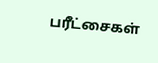பரீட்சைகள்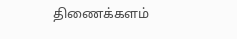திணைக்களம்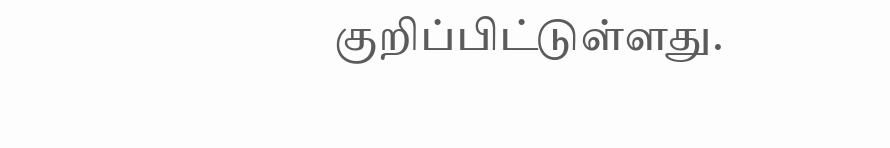குறிப்பிட்டுள்ளது.